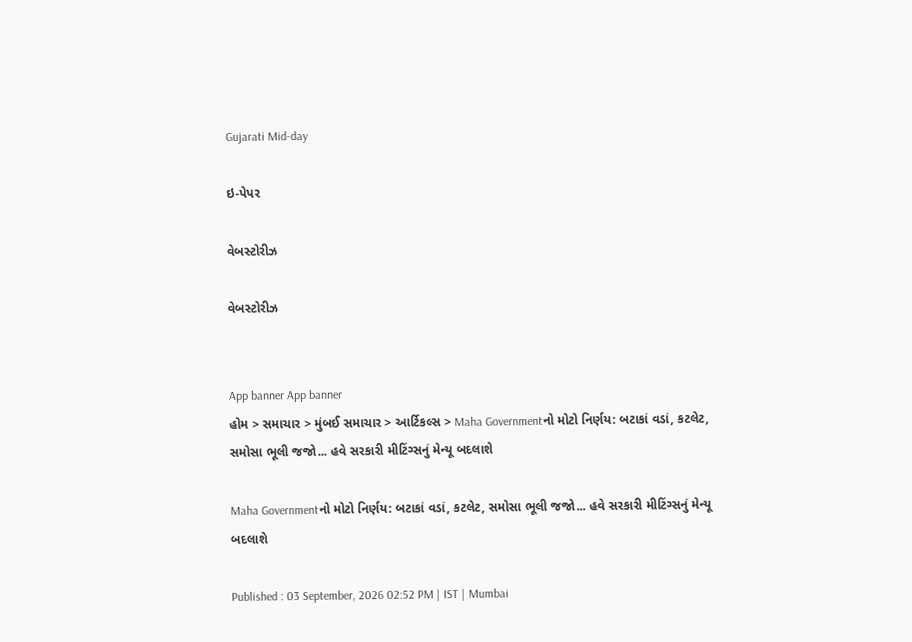Gujarati Mid-day

ઇ-પેપર

વેબસ્ટોરીઝ

વેબસ્ટોરીઝ


App banner App banner
હોમ > સમાચાર > મુંબઈ સમાચાર > આર્ટિકલ્સ > Maha Governmentનો મોટો નિર્ણય: બટાકાં વડાં, કટલેટ, સમોસા ભૂલી જજો... હવે સરકારી મીટિંગ્સનું મેન્યૂ બદલાશે

Maha Governmentનો મોટો નિર્ણય: બટાકાં વડાં, કટલેટ, સમોસા ભૂલી જજો... હવે સરકારી મીટિંગ્સનું મેન્યૂ બદલાશે

Published : 03 September, 2026 02:52 PM | IST | Mumbai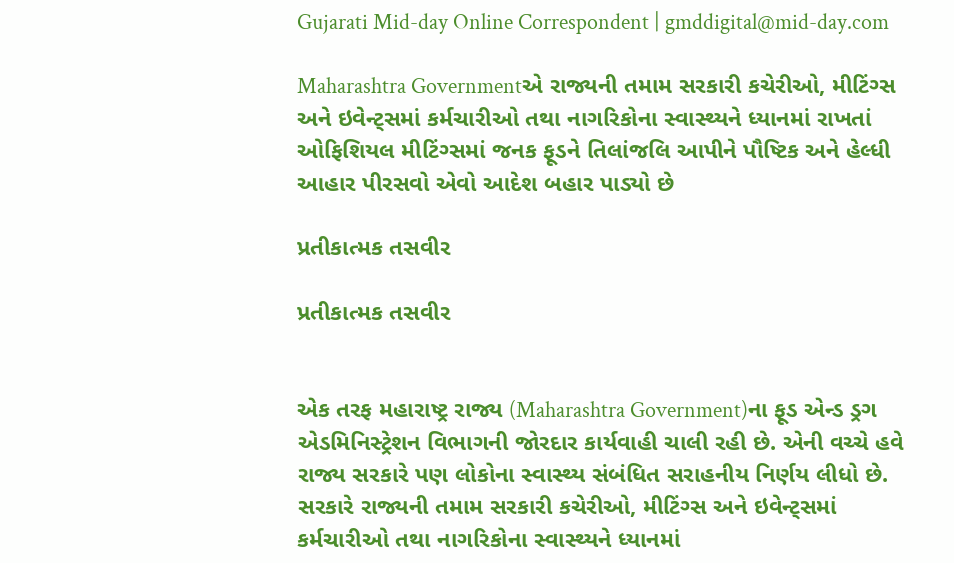Gujarati Mid-day Online Correspondent | gmddigital@mid-day.com

Maharashtra Governmentએ રાજ્યની તમામ સરકારી કચેરીઓ, મીટિંગ્સ અને ઇવેન્ટ્સમાં કર્મચારીઓ તથા નાગરિકોના સ્વાસ્થ્યને ધ્યાનમાં રાખતાં ઓફિશિયલ મીટિંગ્સમાં જનક ફૂડને તિલાંજલિ આપીને પૌષ્ટિક અને હેલ્ધી આહાર પીરસવો એવો આદેશ બહાર પાડ્યો છે

પ્રતીકાત્મક તસવીર

પ્રતીકાત્મક તસવીર


એક તરફ મહારાષ્ટ્ર રાજ્ય (Maharashtra Government)ના ફૂડ એન્ડ ડ્રગ એડમિનિસ્ટ્રેશન વિભાગની જોરદાર કાર્યવાહી ચાલી રહી છે. એની વચ્ચે હવે રાજ્ય સરકારે પણ લોકોના સ્વાસ્થ્ય સંબંધિત સરાહનીય નિર્ણય લીધો છે. સરકારે રાજ્યની તમામ સરકારી કચેરીઓ, મીટિંગ્સ અને ઇવેન્ટ્સમાં કર્મચારીઓ તથા નાગરિકોના સ્વાસ્થ્યને ધ્યાનમાં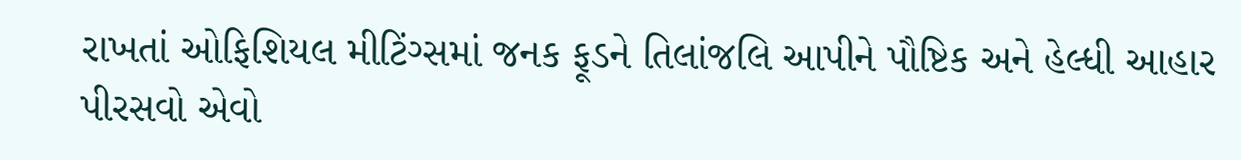રાખતાં ઓફિશિયલ મીટિંગ્સમાં જનક ફૂડને તિલાંજલિ આપીને પૌષ્ટિક અને હેલ્ધી આહાર પીરસવો એવો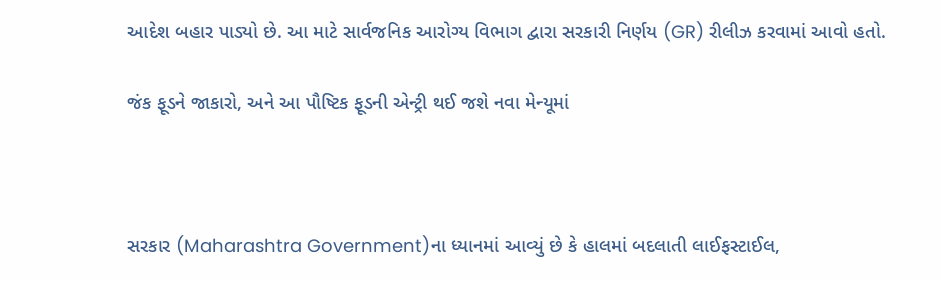આદેશ બહાર પાડ્યો છે. આ માટે સાર્વજનિક આરોગ્ય વિભાગ દ્વારા સરકારી નિર્ણય (GR) રીલીઝ કરવામાં આવો હતો.

જંક ફૂડને જાકારો, અને આ પૌષ્ટિક ફૂડની એન્ટ્રી થઈ જશે નવા મેન્યૂમાં



સરકાર (Maharashtra Government)ના ધ્યાનમાં આવ્યું છે કે હાલમાં બદલાતી લાઈફસ્ટાઈલ,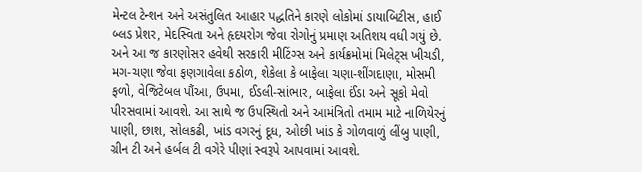મેન્ટલ ટેન્શન અને અસંતુલિત આહાર પદ્ધતિને કારણે લોકોમાં ડાયાબિટીસ, હાઈ બ્લડ પ્રેશર, મેદસ્વિતા અને હૃદયરોગ જેવા રોગોનું પ્રમાણ અતિશય વધી ગયું છે. અને આ જ કારણોસર હવેથી સરકારી મીટિંગ્સ અને કાર્યક્રમોમાં મિલેટ્સ ખીચડી, મગ-ચણા જેવા ફણગાવેલા કઠોળ, શેકેલા કે બાફેલા ચણા-શીંગદાણા, મોસમી ફળો, વેજિટેબલ પૌંઆ, ઉપમા, ઈડલી-સાંભાર, બાફેલા ઈંડા અને સૂકો મેવો પીરસવામાં આવશે. આ સાથે જ ઉપસ્થિતો અને આમંત્રિતો તમામ માટે નાળિયેરનું પાણી, છાશ, સોલકઢી, ખાંડ વગરનું દૂધ, ઓછી ખાંડ કે ગોળવાળું લીંબુ પાણી, ગ્રીન ટી અને હર્બલ ટી વગેરે પીણાં સ્વરૂપે આપવામાં આવશે.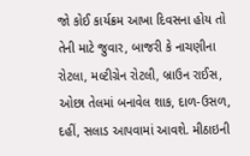જો કોઈ કાર્યક્રમ આખા દિવસના હોય તો તેની માટે જુવાર, બાજરી કે નાચણીના રોટલા, મલ્ટીગ્રેન રોટલી, બ્રાઉન રાઈસ, ઓછા તેલમાં બનાવેલ શાક, દાળ-ઉસળ, દહીં, સલાડ આપવામાં આવશે. મીઠાઇની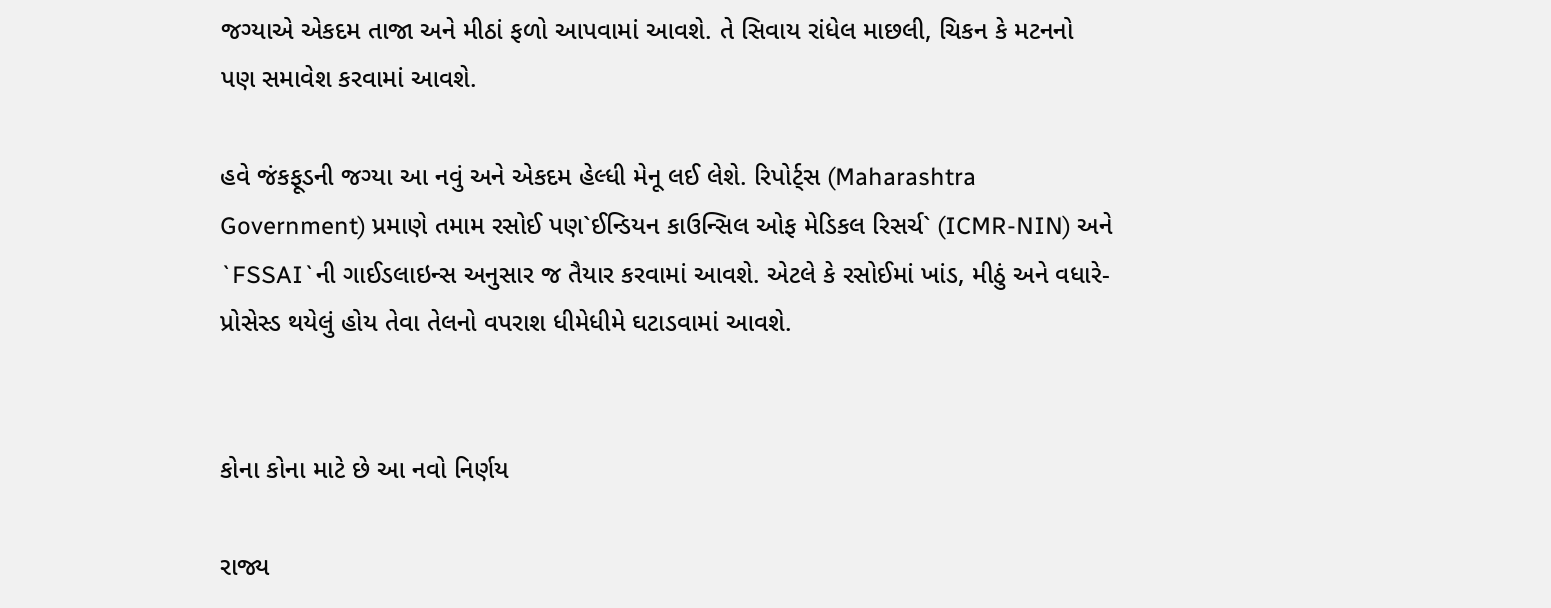જગ્યાએ એકદમ તાજા અને મીઠાં ફળો આપવામાં આવશે. તે સિવાય રાંધેલ માછલી, ચિકન કે મટનનો પણ સમાવેશ કરવામાં આવશે.

હવે જંકફૂડની જગ્યા આ નવું અને એકદમ હેલ્ધી મેનૂ લઈ લેશે. રિપોર્ટ્સ (Maharashtra Government) પ્રમાણે તમામ રસોઈ પણ`ઈન્ડિયન કાઉન્સિલ ઓફ મેડિકલ રિસર્ચ` (ICMR-NIN) અને `FSSAI`ની ગાઈડલાઇન્સ અનુસાર જ તૈયાર કરવામાં આવશે. એટલે કે રસોઈમાં ખાંડ, મીઠું અને વધારે-પ્રોસેસ્ડ થયેલું હોય તેવા તેલનો વપરાશ ધીમેધીમે ઘટાડવામાં આવશે.


કોના કોના માટે છે આ નવો નિર્ણય

રાજ્ય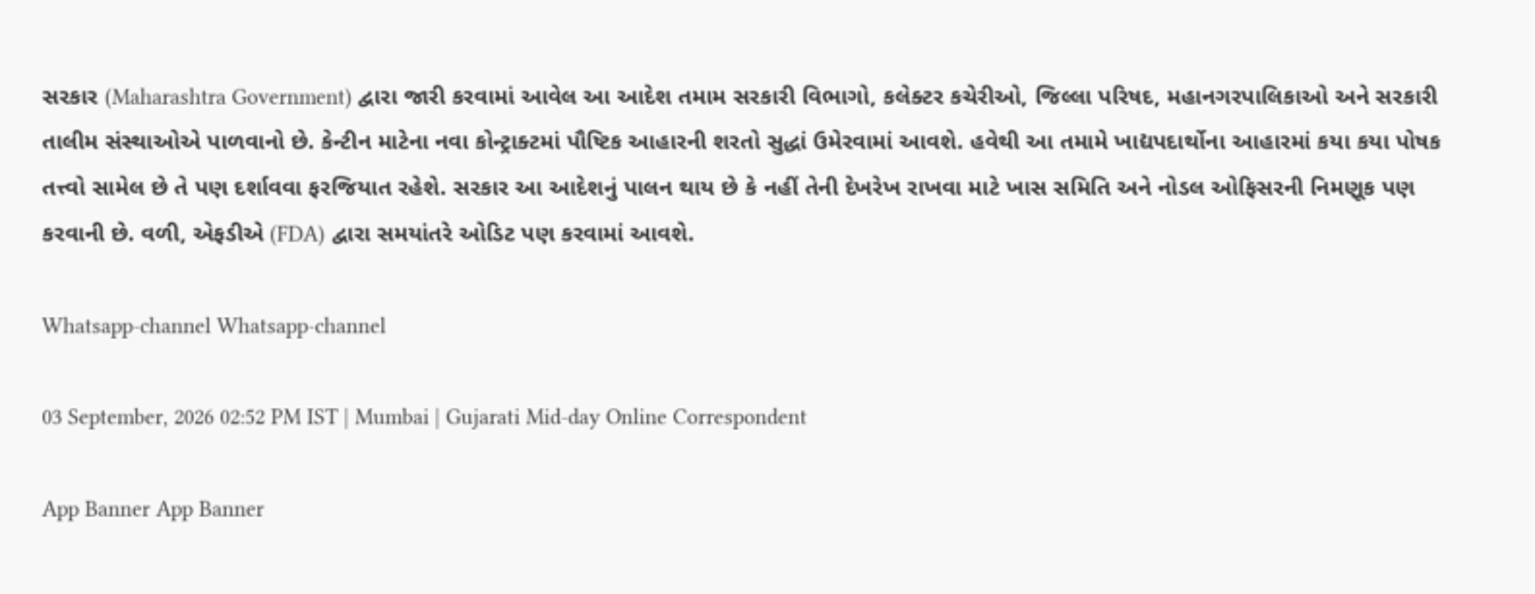સરકાર (Maharashtra Government) દ્વારા જારી કરવામાં આવેલ આ આદેશ તમામ સરકારી વિભાગો, કલેક્ટર કચેરીઓ, જિલ્લા પરિષદ, મહાનગરપાલિકાઓ અને સરકારી તાલીમ સંસ્થાઓએ પાળવાનો છે. કેન્ટીન માટેના નવા કોન્ટ્રાક્ટમાં પૌષ્ટિક આહારની શરતો સુદ્ધાં ઉમેરવામાં આવશે. હવેથી આ તમામે ખાદ્યપદાર્થોના આહારમાં કયા કયા પોષક તત્ત્વો સામેલ છે તે પણ દર્શાવવા ફરજિયાત રહેશે. સરકાર આ આદેશનું પાલન થાય છે કે નહીં તેની દેખરેખ રાખવા માટે ખાસ સમિતિ અને નોડલ ઓફિસરની નિમણૂક પણ કરવાની છે. વળી, એફડીએ (FDA) દ્વારા સમયાંતરે ઓડિટ પણ કરવામાં આવશે.

Whatsapp-channel Whatsapp-channel

03 September, 2026 02:52 PM IST | Mumbai | Gujarati Mid-day Online Correspondent

App Banner App Banner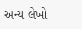અન્ય લેખો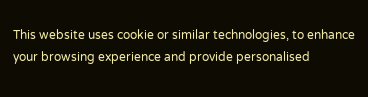This website uses cookie or similar technologies, to enhance your browsing experience and provide personalised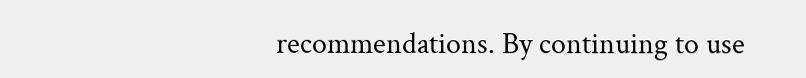recommendations. By continuing to use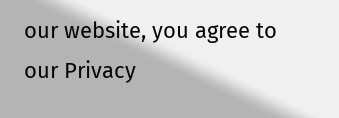our website, you agree to our Privacy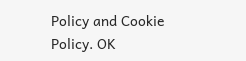Policy and Cookie Policy. OK